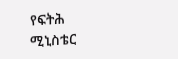የፍትሕ ሚኒስቴር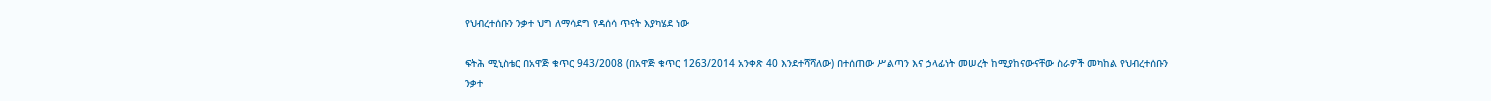የህብረተሰቡን ንቃተ ህግ ለማሳደግ የዳሰሳ ጥናት እያካሄደ ነው

ፍትሕ ሚኒስቴር በአዋጅ ቁጥር 943/2008 (በአዋጅ ቁጥር 1263/2014 አንቀጽ 40 እንደተሻሻለው) በተሰጠው ሥልጣን እና ኃላፊነት መሠረት ከሚያከናውናቸው ስራዎች መካከል የህብረተሰቡን ንቃተ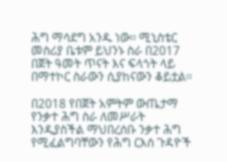ሕግ ማሳደግ አንዱ ነው፡፡ ሚኒስቴር መስሪያ ቤቱም ይህንኑ ስራ በ2017 በጀት ዓመት ጥናት እና ፍላጎት ላይ በማተኮር ስራውን ሲያከናውን ቆይቷል፡፡

በ2018 የበጀት አምትም ውጤታማ የንቃተ ሕግ ስራ ለመሥራት እንዲያስችል ማህበረሰቡ ንቃተ ሕግ የሚፈልግባቸውን የሕግ ርእሰ ጉዳዮች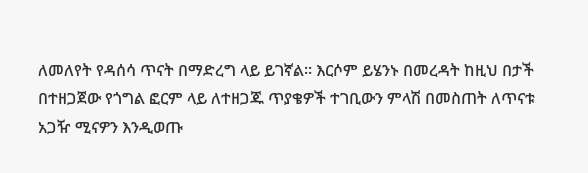ለመለየት የዳሰሳ ጥናት በማድረግ ላይ ይገኛል፡፡ እርሶም ይሄንኑ በመረዳት ከዚህ በታች በተዘጋጀው የጎግል ፎርም ላይ ለተዘጋጁ ጥያቄዎች ተገቢውን ምላሽ በመስጠት ለጥናቱ አጋዥ ሚናዎን እንዲወጡ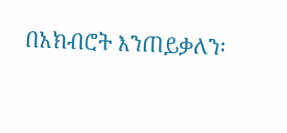በአክብሮት እንጠይቃለን፡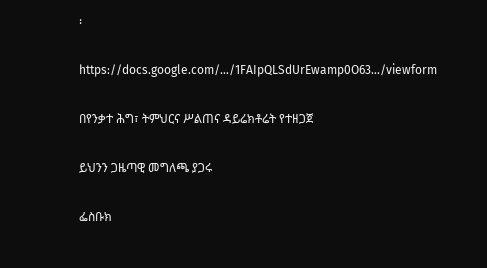፡

https://docs.google.com/…/1FAIpQLSdUrEwamp0O63…/viewform

በየንቃተ ሕግ፣ ትምህርና ሥልጠና ዳይሬክቶሬት የተዘጋጀ

ይህንን ጋዜጣዊ መግለጫ ያጋሩ

ፌስቡክ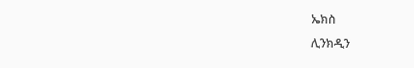ኤክስ
ሊንክዲን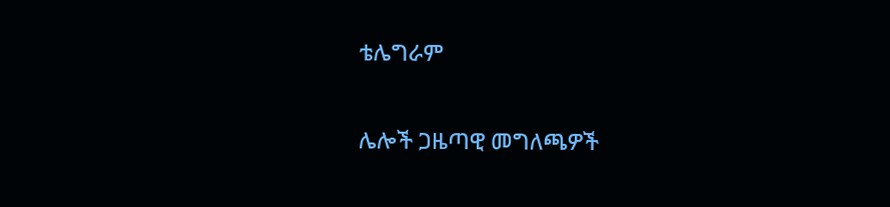ቴሌግራም

ሌሎች ጋዜጣዊ መግለጫዎች